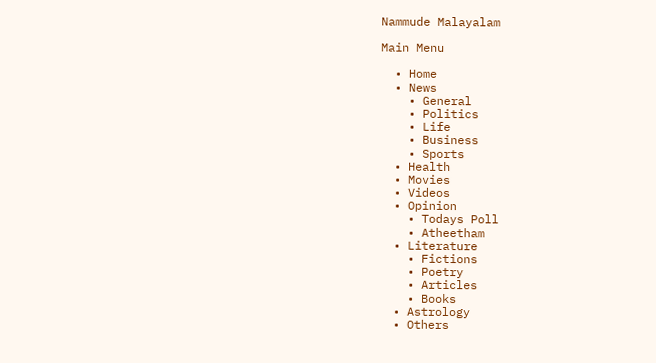Nammude Malayalam

Main Menu

  • Home
  • News
    • General
    • Politics
    • Life
    • Business
    • Sports
  • Health
  • Movies
  • Videos
  • Opinion
    • Todays Poll
    • Atheetham
  • Literature
    • Fictions
    • Poetry
    • Articles
    • Books
  • Astrology
  • Others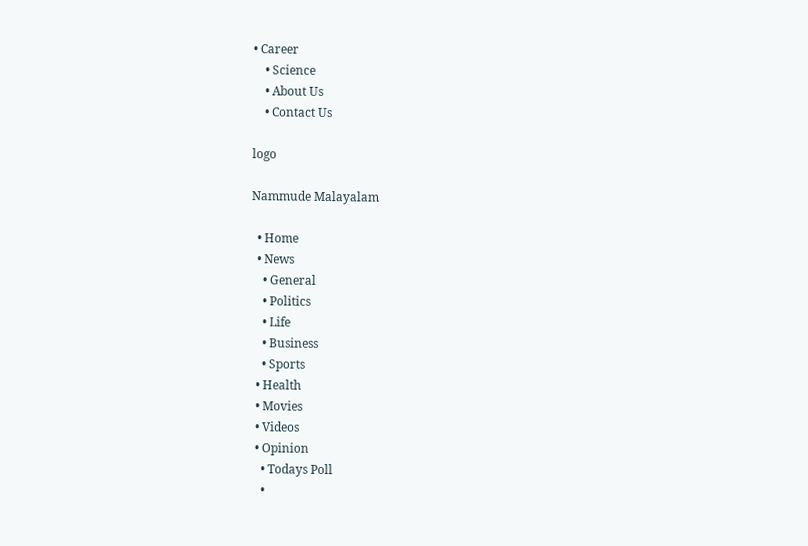• Career
    • Science
    • About Us
    • Contact Us

logo

Nammude Malayalam

  • Home
  • News
    • General
    • Politics
    • Life
    • Business
    • Sports
  • Health
  • Movies
  • Videos
  • Opinion
    • Todays Poll
    •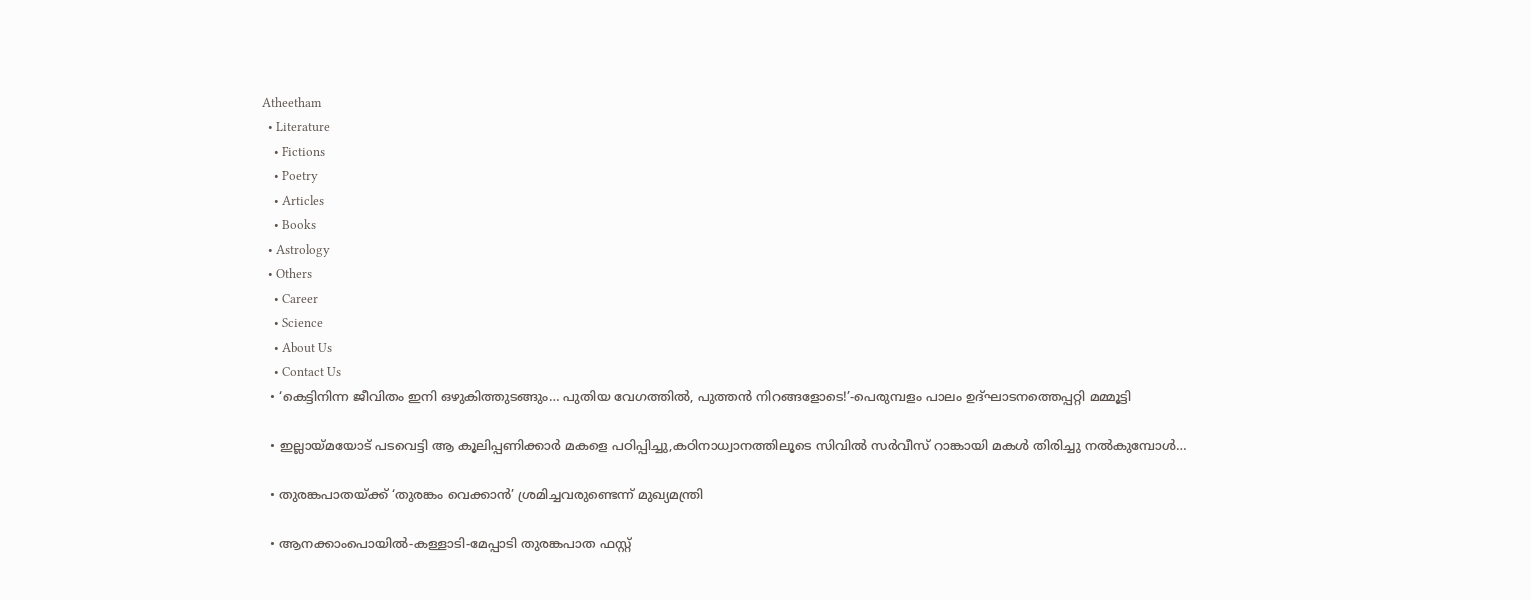Atheetham
  • Literature
    • Fictions
    • Poetry
    • Articles
    • Books
  • Astrology
  • Others
    • Career
    • Science
    • About Us
    • Contact Us
  • ‘കെട്ടിനിന്ന ജീവിതം ഇനി ഒഴുകിത്തുടങ്ങും… പുതിയ വേഗത്തിൽ, പുത്തൻ നിറങ്ങളോടെ!’-പെരുമ്പളം പാലം ഉദ്ഘാടനത്തെപ്പറ്റി മമ്മൂട്ടി

  • ഇല്ലായ്മയോട് പടവെട്ടി ആ കൂലിപ്പണിക്കാർ മകളെ പഠിപ്പിച്ചു,കഠിനാധ്വാനത്തിലൂടെ സിവിൽ സർവീസ് റാങ്കായി മകൾ തിരിച്ചു നൽകുമ്പോൾ…

  • തുരങ്കപാതയ്ക്ക് ‘തുരങ്കം വെക്കാൻ’ ശ്രമിച്ചവരുണ്ടെന്ന് മുഖ്യമന്ത്രി

  • ആനക്കാംപൊയിൽ-കള്ളാടി-മേപ്പാടി തുരങ്കപാത ഫസ്റ്റ്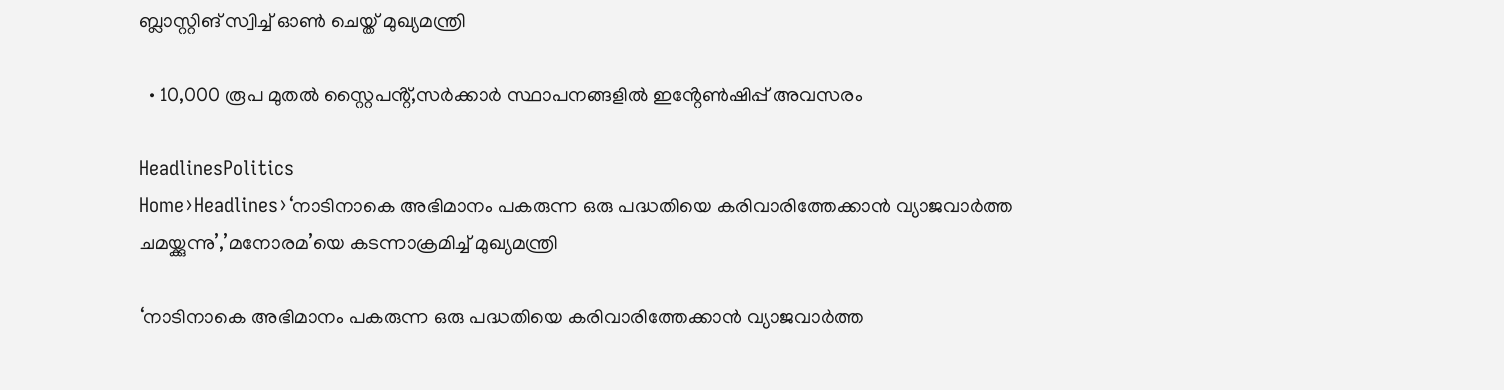ബ്ലാസ്റ്റിങ് സ്വിച്ച് ഓൺ ചെയ്ത് മുഖ്യമന്ത്രി

  • 10,000 രൂപ മുതൽ സ്റ്റൈപൻ്റ്,സർക്കാർ സ്ഥാപനങ്ങളിൽ ഇൻ്റേൺഷിപ്പ് അവസരം

HeadlinesPolitics
Home›Headlines›‘നാടിനാകെ അഭിമാനം പകരുന്ന ഒരു പദ്ധതിയെ കരിവാരിത്തേക്കാൻ വ്യാജവാര്‍ത്ത ചമയ്ക്കുന്നു’,’മനോരമ’യെ കടന്നാക്രമിച്ച് മുഖ്യമന്ത്രി

‘നാടിനാകെ അഭിമാനം പകരുന്ന ഒരു പദ്ധതിയെ കരിവാരിത്തേക്കാൻ വ്യാജവാര്‍ത്ത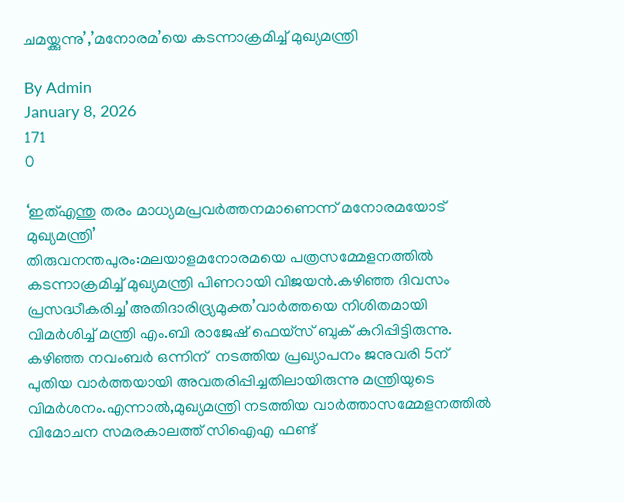ചമയ്ക്കുന്നു’,’മനോരമ’യെ കടന്നാക്രമിച്ച് മുഖ്യമന്ത്രി

By Admin
January 8, 2026
171
0

‘ഇത്എന്തു തരം മാധ്യമപ്രവര്‍ത്തനമാണെന്ന് മനോരമയോട് മുഖ്യമന്ത്രി’
തിരുവനന്തപുരം:മലയാളമനോരമയെ പത്രസമ്മേളനത്തിൽ കടന്നാക്രമിച്ച് മുഖ്യമന്ത്രി പിണറായി വിജയൻ.കഴിഞ്ഞ ദിവസം പ്രസദ്ധീകരിച്ച’അതിദാരിദ്ര്യമുക്ത’വാർത്തയെ നിശിതമായി വിമർശിച്ച് മന്ത്രി എം.ബി രാജേഷ് ഫെയ്സ് ബുക് കുറിപ്പിട്ടിരുന്നു. കഴിഞ്ഞ നവംബർ ഒന്നിന്  നടത്തിയ പ്രഖ്യാപനം ജനുവരി 5ന്  പുതിയ വാർത്തയായി അവതരിപ്പിച്ചതിലായിരുന്നു മന്ത്രിയുടെ വിമർശനം.എന്നാൽ,മുഖ്യമന്ത്രി നടത്തിയ വാർത്താസമ്മേളനത്തിൽ വിമോചന സമരകാലത്ത് സിഐഎ ഫണ്ട്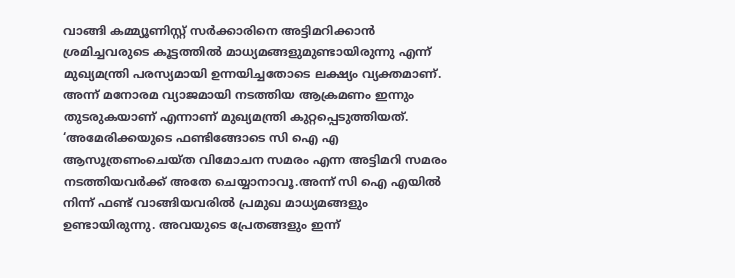വാങ്ങി കമ്മ്യൂണിസ്റ്റ് സർക്കാരിനെ അട്ടിമറിക്കാൻ ശ്രമിച്ചവരുടെ കൂട്ടത്തിൽ മാധ്യമങ്ങളുമുണ്ടായിരുന്നു എന്ന് മുഖ്യമന്ത്രി പരസ്യമായി ഉന്നയിച്ചതോടെ ലക്ഷ്യം വ്യക്തമാണ്. അന്ന് മനോരമ വ്യാജമായി നടത്തിയ ആക്രമണം ഇന്നും തുടരുകയാണ് എന്നാണ് മുഖ്യമന്ത്രി കുറ്റപ്പെടുത്തിയത്.
‘അമേരിക്കയുടെ ഫണ്ടിങ്ങോടെ സി ഐ എ ആസൂത്രണംചെയ്ത വിമോചന സമരം എന്ന അട്ടിമറി സമരം നടത്തിയവര്‍ക്ക് അതേ ചെയ്യാനാവൂ.അന്ന് സി ഐ എയില്‍ നിന്ന് ഫണ്ട് വാങ്ങിയവരില്‍ പ്രമുഖ മാധ്യമങ്ങളും ഉണ്ടായിരുന്നു. അവയുടെ പ്രേതങ്ങളും ഇന്ന്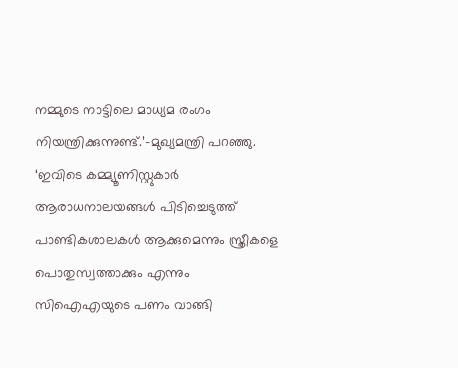നമ്മുടെ നാട്ടിലെ മാധ്യമ രംഗം നിയന്ത്രിക്കുന്നുണ്ട്.’-മുഖ്യമന്ത്രി പറഞ്ഞു.
‘ഇവിടെ കമ്മ്യൂണിസ്റ്റുകാര്‍ ആരാധനാലയങ്ങള്‍ പിടിച്ചെടുത്ത് പാണ്ടികശാലകള്‍ ആക്കുമെന്നും സ്ത്രീകളെ പൊതുസ്വത്താക്കും എന്നും സിഐഎയുടെ പണം വാങ്ങി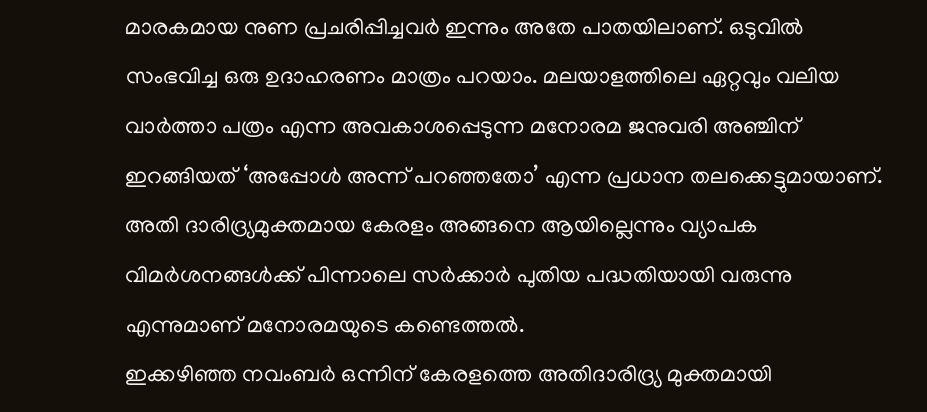മാരകമായ നുണ പ്രചരിപ്പിച്ചവര്‍ ഇന്നും അതേ പാതയിലാണ്. ഒടുവില്‍ സംഭവിച്ച ഒരു ഉദാഹരണം മാത്രം പറയാം. മലയാളത്തിലെ ഏറ്റവും വലിയ വാര്‍ത്താ പത്രം എന്ന അവകാശപ്പെടുന്ന മനോരമ ജനുവരി അഞ്ചിന് ഇറങ്ങിയത് ‘അപ്പോള്‍ അന്ന് പറഞ്ഞതോ’ എന്ന പ്രധാന തലക്കെട്ടുമായാണ്. അതി ദാരിദ്ര്യമുക്തമായ കേരളം അങ്ങനെ ആയില്ലെന്നും വ്യാപക വിമര്‍ശനങ്ങള്‍ക്ക് പിന്നാലെ സര്‍ക്കാര്‍ പുതിയ പദ്ധതിയായി വരുന്നു എന്നുമാണ് മനോരമയുടെ കണ്ടെത്തല്‍.
ഇക്കഴിഞ്ഞ നവംബര്‍ ഒന്നിന് കേരളത്തെ അതിദാരിദ്ര്യ മുക്തമായി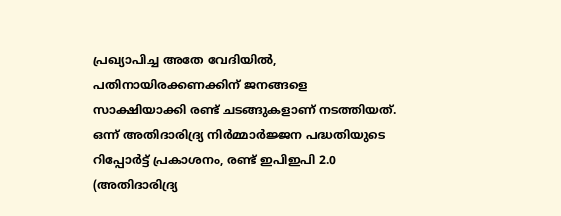പ്രഖ്യാപിച്ച അതേ വേദിയില്‍, പതിനായിരക്കണക്കിന് ജനങ്ങളെ സാക്ഷിയാക്കി രണ്ട് ചടങ്ങുകളാണ് നടത്തിയത്. ഒന്ന് അതിദാരിദ്ര്യ നിര്‍മ്മാര്‍ജ്ജന പദ്ധതിയുടെ റിപ്പോര്‍ട്ട് പ്രകാശനം, രണ്ട് ഇപിഇപി 2.0 (അതിദാരിദ്ര്യ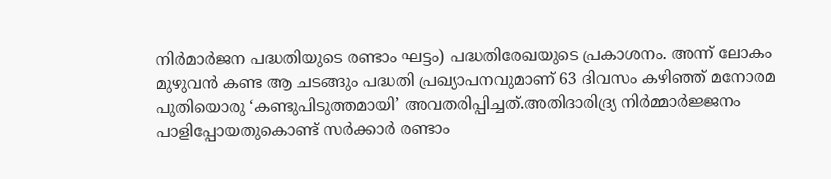നിര്‍മാര്‍ജന പദ്ധതിയുടെ രണ്ടാം ഘട്ടം) പദ്ധതിരേഖയുടെ പ്രകാശനം. അന്ന് ലോകം മുഴുവന്‍ കണ്ട ആ ചടങ്ങും പദ്ധതി പ്രഖ്യാപനവുമാണ് 63 ദിവസം കഴിഞ്ഞ് മനോരമ പുതിയൊരു ‘കണ്ടുപിടുത്തമായി’ അവതരിപ്പിച്ചത്.അതിദാരിദ്ര്യ നിര്‍മ്മാര്‍ജ്ജനം പാളിപ്പോയതുകൊണ്ട് സര്‍ക്കാര്‍ രണ്ടാം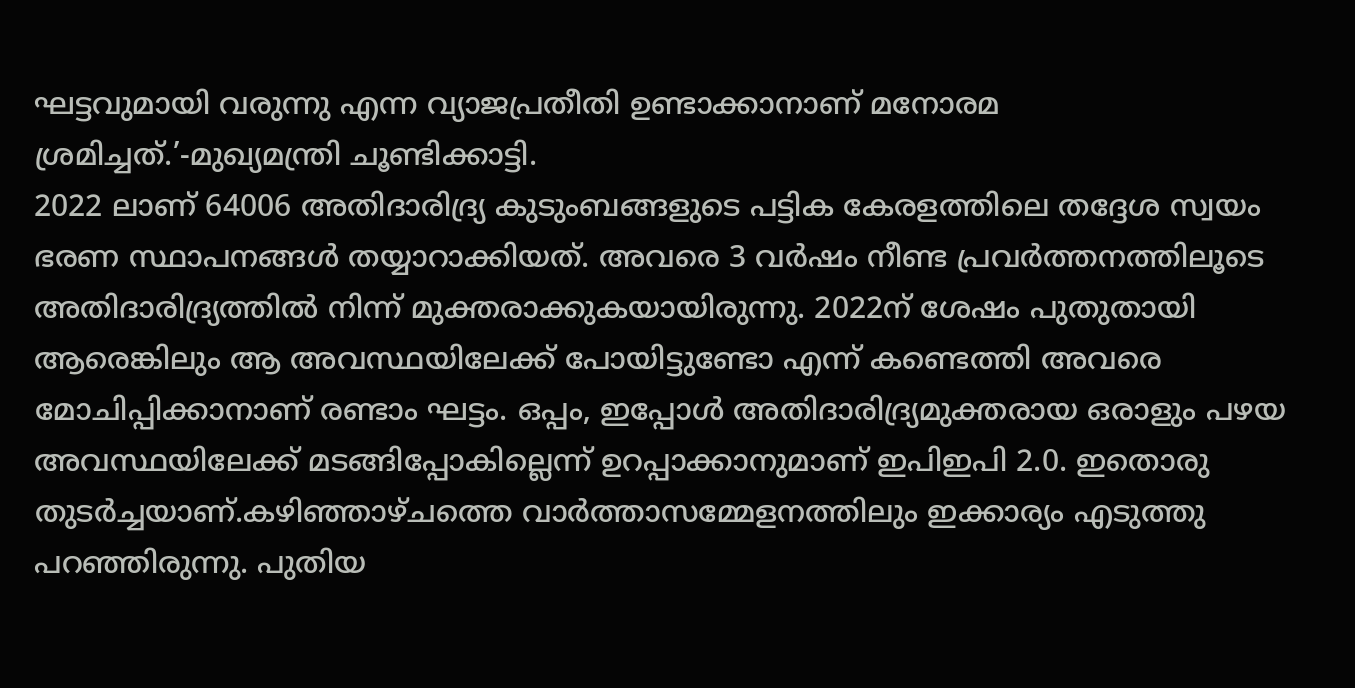ഘട്ടവുമായി വരുന്നു എന്ന വ്യാജപ്രതീതി ഉണ്ടാക്കാനാണ് മനോരമ ശ്രമിച്ചത്.’-മുഖ്യമന്ത്രി ചൂണ്ടിക്കാട്ടി.
2022 ലാണ് 64006 അതിദാരിദ്ര്യ കുടുംബങ്ങളുടെ പട്ടിക കേരളത്തിലെ തദ്ദേശ സ്വയം ഭരണ സ്ഥാപനങ്ങള്‍ തയ്യാറാക്കിയത്. അവരെ 3 വര്‍ഷം നീണ്ട പ്രവര്‍ത്തനത്തിലൂടെ അതിദാരിദ്ര്യത്തില്‍ നിന്ന് മുക്തരാക്കുകയായിരുന്നു. 2022ന് ശേഷം പുതുതായി ആരെങ്കിലും ആ അവസ്ഥയിലേക്ക് പോയിട്ടുണ്ടോ എന്ന് കണ്ടെത്തി അവരെ മോചിപ്പിക്കാനാണ് രണ്ടാം ഘട്ടം. ഒപ്പം, ഇപ്പോള്‍ അതിദാരിദ്ര്യമുക്തരായ ഒരാളും പഴയ അവസ്ഥയിലേക്ക് മടങ്ങിപ്പോകില്ലെന്ന് ഉറപ്പാക്കാനുമാണ് ഇപിഇപി 2.0. ഇതൊരു തുടര്‍ച്ചയാണ്.കഴിഞ്ഞാഴ്ചത്തെ വാർത്താസമ്മേളനത്തിലും ഇക്കാര്യം എടുത്തു പറഞ്ഞിരുന്നു. പുതിയ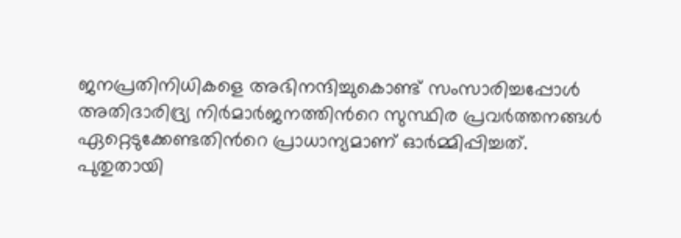ജനപ്രതിനിധികളെ അഭിനന്ദിച്ചുകൊണ്ട് സംസാരിച്ചപ്പോള്‍ അതിദാരിദ്ര്യ നിര്‍മാര്‍ജനത്തിന്‍റെ സുസ്ഥിര പ്രവര്‍ത്തനങ്ങള്‍ ഏറ്റെടുക്കേണ്ടതിന്‍റെ പ്രാധാന്യമാണ് ഓര്‍മ്മിപ്പിച്ചത്.
പുതുതായി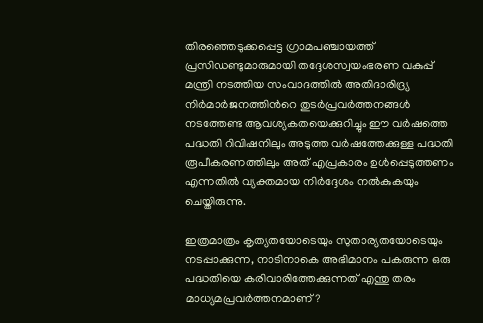തിരഞ്ഞെടുക്കപ്പെട്ട ഗ്രാമപഞ്ചായത്ത് പ്രസിഡണ്ടുമാരുമായി തദ്ദേശസ്വയംഭരണ വകുപ്പ് മന്ത്രി നടത്തിയ സംവാദത്തില്‍ അതിദാരിദ്ര്യ നിര്‍മാര്‍ജനത്തിന്‍റെ തുടര്‍പ്രവര്‍ത്തനങ്ങള്‍ നടത്തേണ്ട ആവശ്യകതയെക്കുറിച്ചും ഈ വര്‍ഷത്തെ പദ്ധതി റിവിഷനിലും അടുത്ത വര്‍ഷത്തേക്കുള്ള പദ്ധതി രൂപീകരണത്തിലും അത് എപ്രകാരം ഉള്‍പ്പെടുത്തണം എന്നതില്‍ വ്യക്തമായ നിര്‍ദ്ദേശം നല്‍കുകയും ചെയ്തിരുന്നു.

ഇത്രമാത്രം കൃത്യതയോടെയും സുതാര്യതയോടെയും നടപ്പാക്കുന്ന, നാടിനാകെ അഭിമാനം പകരുന്ന ഒരു പദ്ധതിയെ കരിവാരിത്തേക്കുന്നത് എന്തു തരം മാധ്യമപ്രവര്‍ത്തനമാണ്?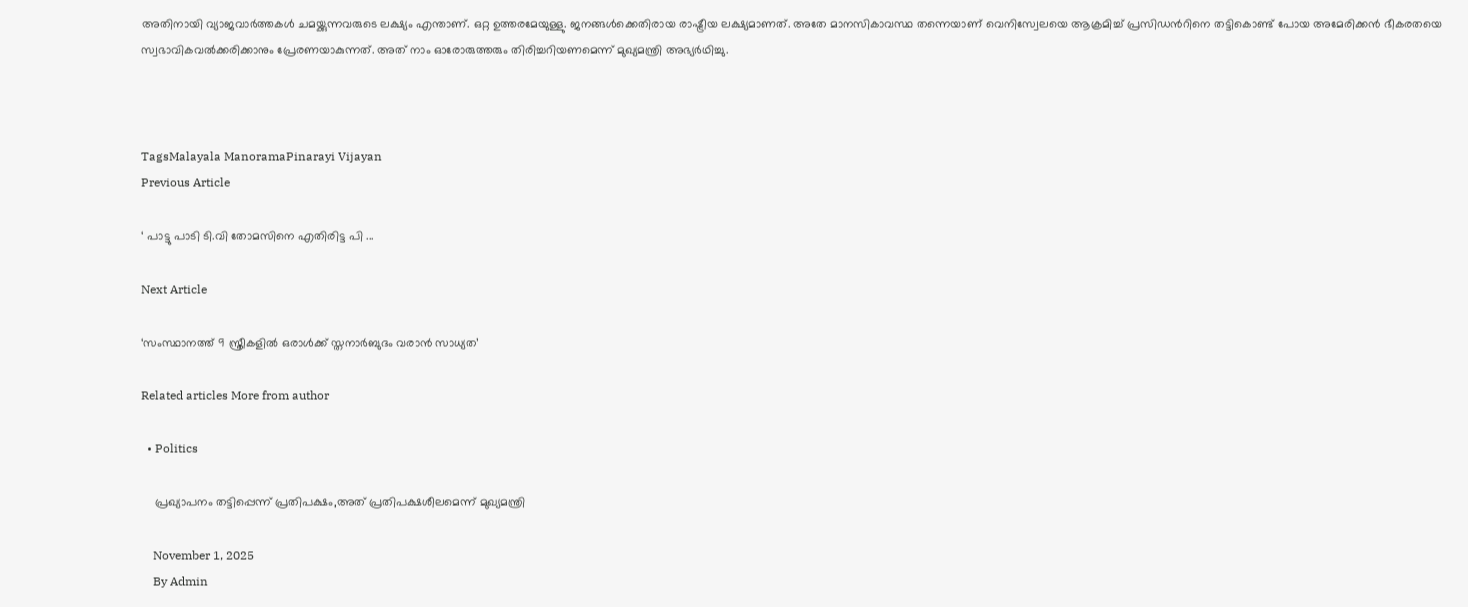അതിനായി വ്യാജവാര്‍ത്തകള്‍ ചമയ്ക്കുന്നവരുടെ ലക്ഷ്യം എന്താണ്. ഒറ്റ ഉത്തരമേയുള്ളു. ജനങ്ങള്‍ക്കെതിരായ രാഷ്ട്രീയ ലക്ഷ്യമാണത്. അതേ മാനസികാവസ്ഥ തന്നെയാണ് വെനിസ്വേലയെ ആക്രമിച്ച് പ്രസിഡന്‍റിനെ തട്ടികൊണ്ട് പോയ അമേരിക്കന്‍ ഭീകരതയെ സ്വഭാവികവല്‍ക്കരിക്കാനും പ്രേരണയാകുന്നത്. അത് നാം ഓരോരുത്തരും തിരിച്ചറിയണമെന്ന് മുഖ്യമന്ത്രി അഭ്യർഥിച്ചു.



TagsMalayala ManoramaPinarayi Vijayan
Previous Article

‘ പാട്ടു പാടി ടി.വി തോമസിനെ എതിരിട്ട പി ...

Next Article

‘സംസ്ഥാനത്ത് 9 സ്ത്രീകളിൽ ഒരാൾക്ക് സ്തനാർബുദം വരാൻ സാധ്യത’

Related articles More from author

  • Politics

    പ്രഖ്യാപനം തട്ടിപ്പെന്ന് പ്രതിപക്ഷം,അത് പ്രതിപക്ഷശീലമെന്ന് മുഖ്യമന്ത്രി

    November 1, 2025
    By Admin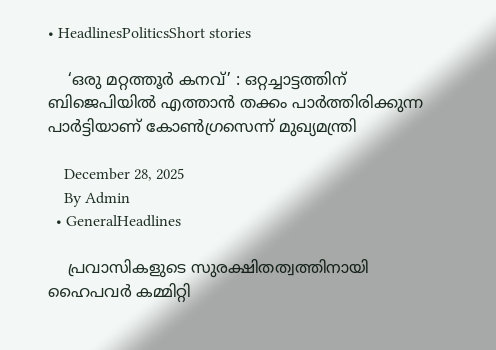• HeadlinesPoliticsShort stories

    ‘ഒരു മറ്റത്തൂർ കനവ്’ : ഒറ്റച്ചാട്ടത്തിന് ബിജെപിയിൽ എത്താൻ തക്കം പാർത്തിരിക്കുന്ന പാർട്ടിയാണ് കോൺഗ്രസെന്ന് മുഖ്യമന്ത്രി

    December 28, 2025
    By Admin
  • GeneralHeadlines

    പ്രവാസികളുടെ സുരക്ഷിതത്വത്തിനായി ഹൈപവർ കമ്മിറ്റി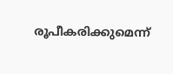രൂപീകരിക്കുമെന്ന്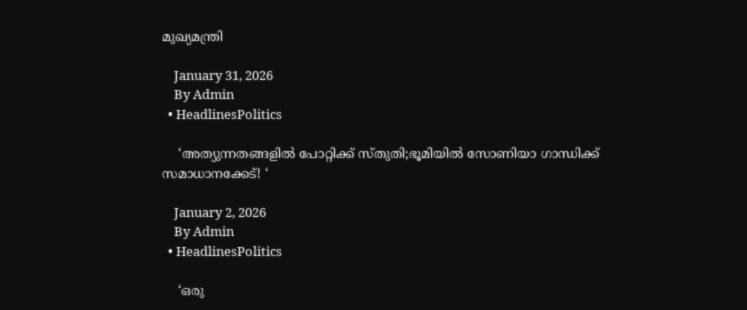മുഖ്യമന്ത്രി

    January 31, 2026
    By Admin
  • HeadlinesPolitics

    ‘അത്യുന്നതങ്ങളിൽ പോറ്റിക്ക് സ്തുതി;ഭൂമിയിൽ സോണിയാ ഗാന്ധിക്ക് സമാധാനക്കേട്! ‘

    January 2, 2026
    By Admin
  • HeadlinesPolitics

    ‘ഒരു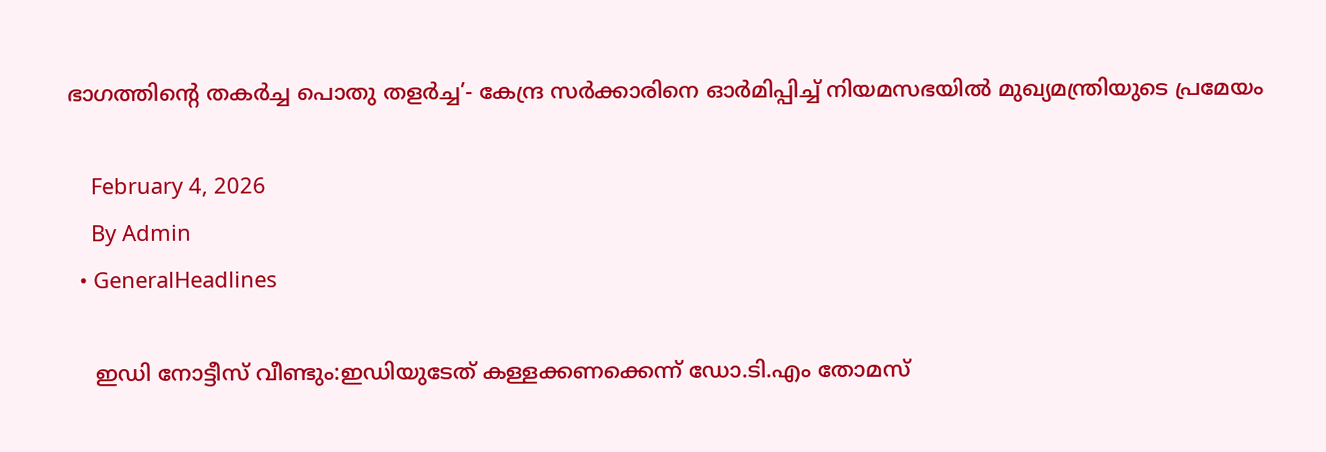ഭാഗത്തിന്‍റെ തകര്‍ച്ച പൊതു തളര്‍ച്ച’- കേന്ദ്ര സർക്കാരിനെ ഓർമിപ്പിച്ച് നിയമസഭയിൽ മുഖ്യമന്ത്രിയുടെ പ്രമേയം

    February 4, 2026
    By Admin
  • GeneralHeadlines

    ഇഡി നോട്ടീസ് വീണ്ടും:ഇഡിയുടേത് കള്ളക്കണക്കെന്ന് ഡോ.ടി.എം തോമസ്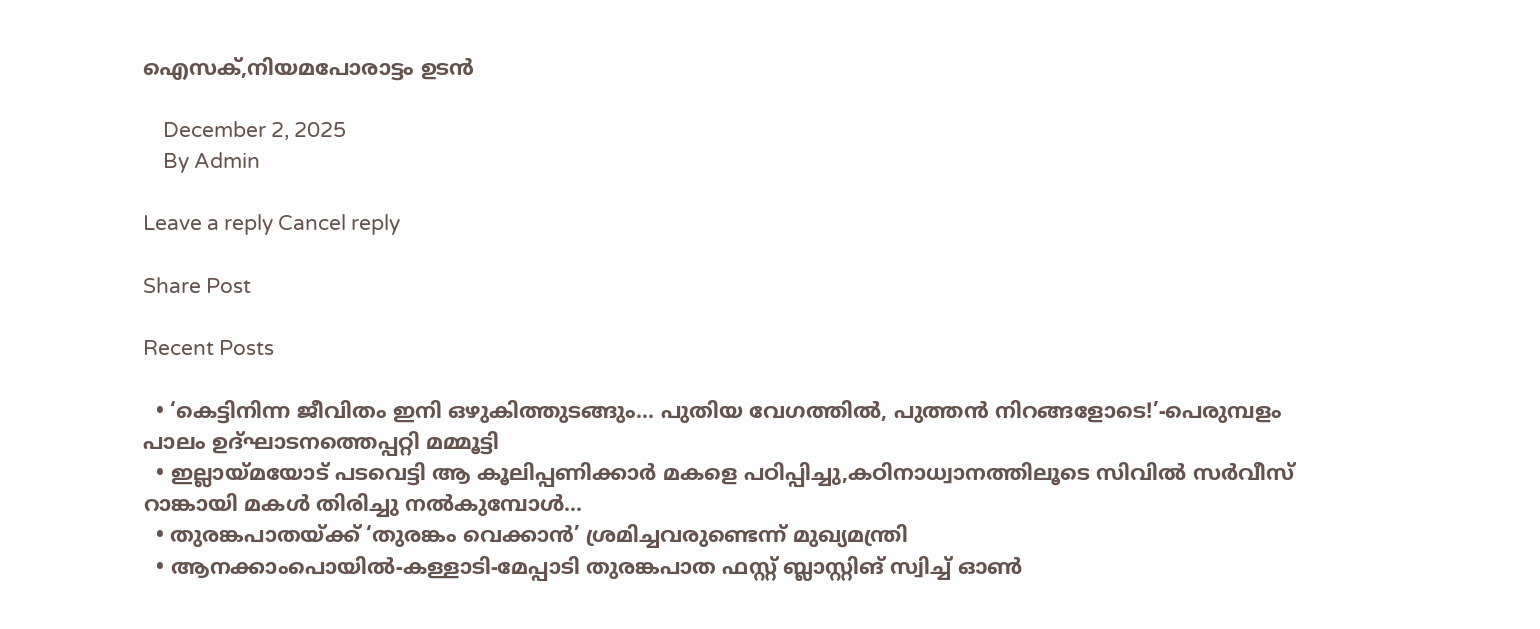ഐസക്,നിയമപോരാട്ടം ഉടൻ

    December 2, 2025
    By Admin

Leave a reply Cancel reply

Share Post

Recent Posts

  • ‘കെട്ടിനിന്ന ജീവിതം ഇനി ഒഴുകിത്തുടങ്ങും… പുതിയ വേഗത്തിൽ, പുത്തൻ നിറങ്ങളോടെ!’-പെരുമ്പളം പാലം ഉദ്ഘാടനത്തെപ്പറ്റി മമ്മൂട്ടി
  • ഇല്ലായ്മയോട് പടവെട്ടി ആ കൂലിപ്പണിക്കാർ മകളെ പഠിപ്പിച്ചു,കഠിനാധ്വാനത്തിലൂടെ സിവിൽ സർവീസ് റാങ്കായി മകൾ തിരിച്ചു നൽകുമ്പോൾ…
  • തുരങ്കപാതയ്ക്ക് ‘തുരങ്കം വെക്കാൻ’ ശ്രമിച്ചവരുണ്ടെന്ന് മുഖ്യമന്ത്രി
  • ആനക്കാംപൊയിൽ-കള്ളാടി-മേപ്പാടി തുരങ്കപാത ഫസ്റ്റ് ബ്ലാസ്റ്റിങ് സ്വിച്ച് ഓൺ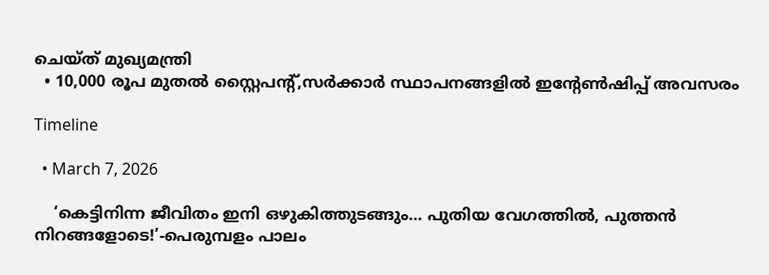ചെയ്ത് മുഖ്യമന്ത്രി
  • 10,000 രൂപ മുതൽ സ്റ്റൈപൻ്റ്,സർക്കാർ സ്ഥാപനങ്ങളിൽ ഇൻ്റേൺഷിപ്പ് അവസരം

Timeline

  • March 7, 2026

    ‘കെട്ടിനിന്ന ജീവിതം ഇനി ഒഴുകിത്തുടങ്ങും… പുതിയ വേഗത്തിൽ, പുത്തൻ നിറങ്ങളോടെ!’-പെരുമ്പളം പാലം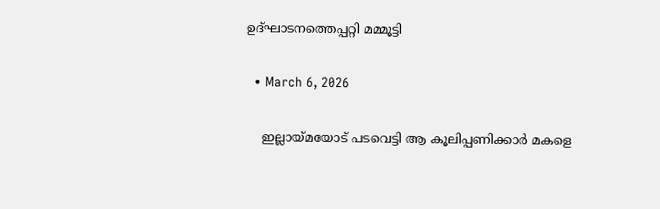ഉദ്ഘാടനത്തെപ്പറ്റി മമ്മൂട്ടി

  • March 6, 2026

    ഇല്ലായ്മയോട് പടവെട്ടി ആ കൂലിപ്പണിക്കാർ മകളെ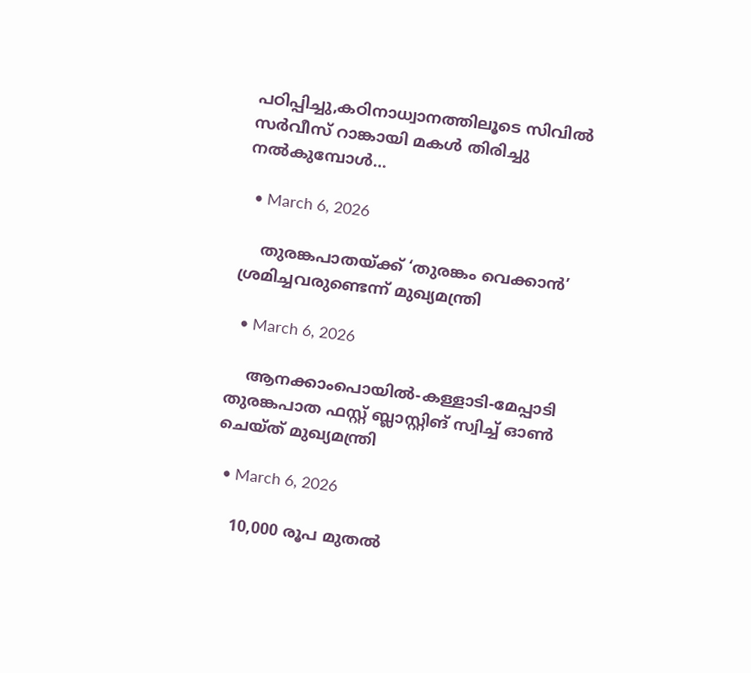പഠിപ്പിച്ചു,കഠിനാധ്വാനത്തിലൂടെ സിവിൽ സർവീസ് റാങ്കായി മകൾ തിരിച്ചു നൽകുമ്പോൾ…

  • March 6, 2026

    തുരങ്കപാതയ്ക്ക് ‘തുരങ്കം വെക്കാൻ’ ശ്രമിച്ചവരുണ്ടെന്ന് മുഖ്യമന്ത്രി

  • March 6, 2026

    ആനക്കാംപൊയിൽ-കള്ളാടി-മേപ്പാടി തുരങ്കപാത ഫസ്റ്റ് ബ്ലാസ്റ്റിങ് സ്വിച്ച് ഓൺ ചെയ്ത് മുഖ്യമന്ത്രി

  • March 6, 2026

    10,000 രൂപ മുതൽ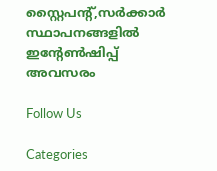സ്റ്റൈപൻ്റ്,സർക്കാർ സ്ഥാപനങ്ങളിൽ ഇൻ്റേൺഷിപ്പ് അവസരം

Follow Us

Categories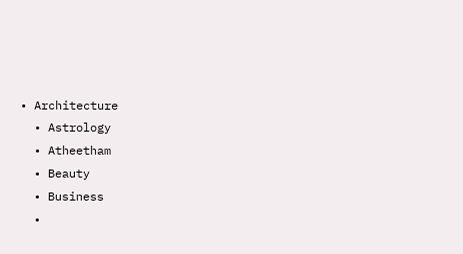• Architecture
  • Astrology
  • Atheetham
  • Beauty
  • Business
  •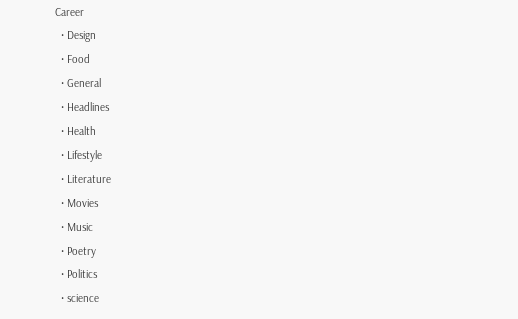Career
  • Design
  • Food
  • General
  • Headlines
  • Health
  • Lifestyle
  • Literature
  • Movies
  • Music
  • Poetry
  • Politics
  • science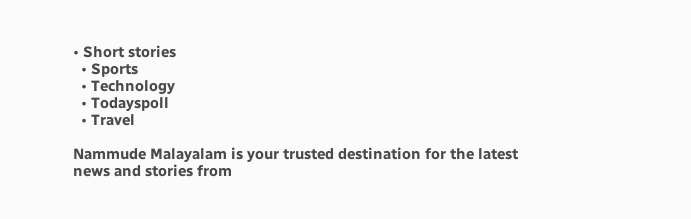• Short stories
  • Sports
  • Technology
  • Todayspoll
  • Travel

Nammude Malayalam is your trusted destination for the latest news and stories from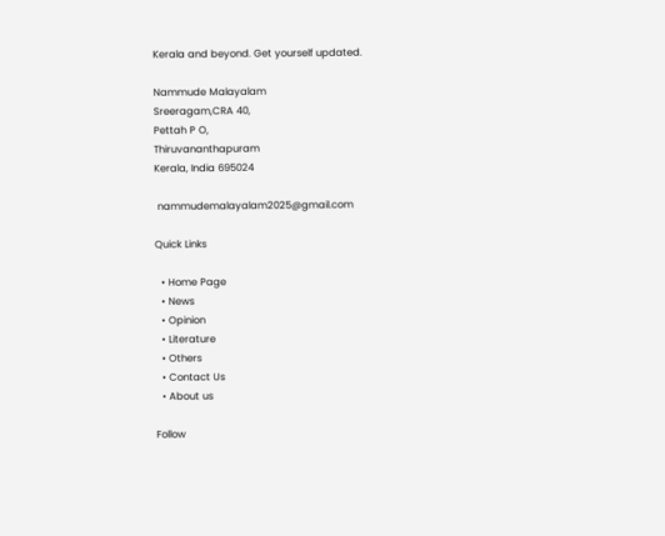Kerala and beyond. Get yourself updated.

Nammude Malayalam
Sreeragam,CRA 40,
Pettah P O,
Thiruvananthapuram
Kerala, India 695024

 nammudemalayalam2025@gmail.com

Quick Links

  • Home Page
  • News
  • Opinion
  • Literature
  • Others
  • Contact Us
  • About us

Follow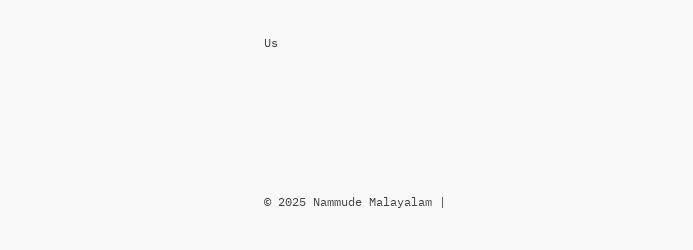Us






© 2025 Nammude Malayalam |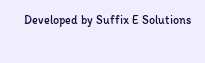Developed by Suffix E Solutions